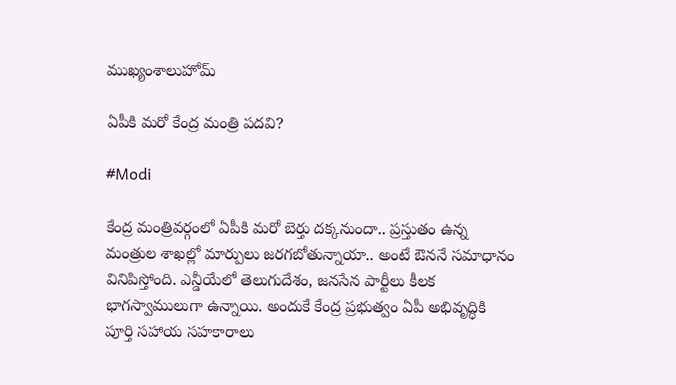ముఖ్యంశాలుహోమ్

ఏపీకి మరో కేంద్ర మంత్రి పదవి?

#Modi

కేంద్ర మంత్రివర్గంలో ఏపీకి మరో బెర్తు దక్కనుందా.. ప్రస్తుతం ఉన్న మంత్రుల శాఖల్లో మార్పులు జరగబోతున్నాయా.. అంటే ఔననే సమాధానం వినిపిస్తోంది. ఎన్డీయేలో తెలుగుదేశం, జనసేన పార్టీలు కీలక భాగస్వాములుగా ఉన్నాయి. అందుకే కేంద్ర ప్రభుత్వం ఏపీ అభివృద్ధికి పూర్తి సహాయ సహకారాలు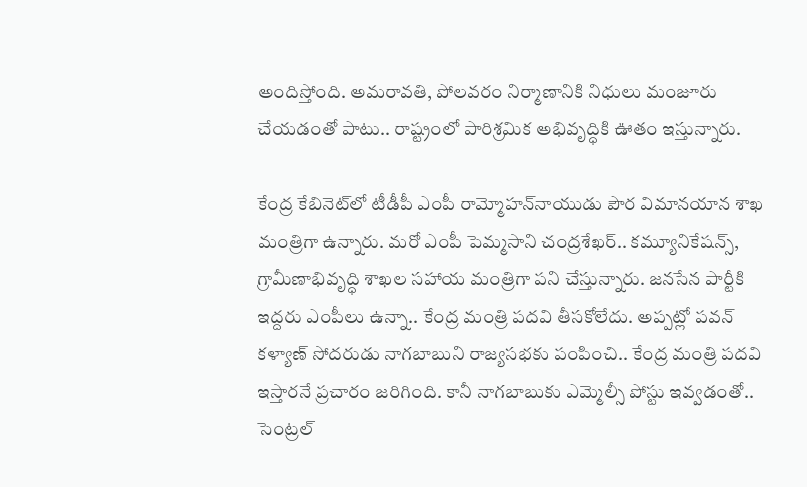అందిస్తోంది. అమరావతి, పోలవరం నిర్మాణానికి నిధులు మంజూరు చేయడంతో పాటు.. రాష్ట్రంలో పారిశ్రమిక అభివృద్ధికి ఊతం ఇస్తున్నారు.

కేంద్ర కేబినెట్‌లో టీడీపీ ఎంపీ రామ్మోహన్‌నాయుడు పౌర విమానయాన శాఖ మంత్రిగా ఉన్నారు. మరో ఎంపీ పెమ్మసాని చంద్రశేఖర్‌.. కమ్యూనికేషన్స్, గ్రామీణాభివృద్ధి శాఖల సహాయ మంత్రిగా పని చేస్తున్నారు. జనసేన పార్టీకి ఇద్దరు ఎంపీలు ఉన్నా.. కేంద్ర మంత్రి పదవి తీసకోలేదు. అప్పట్లో పవన్ కళ్యాణ్‌ సోదరుడు నాగబాబుని రాజ్యసభకు పంపించి.. కేంద్ర మంత్రి పదవి ఇస్తారనే ప్రచారం జరిగింది. కానీ నాగబాబుకు ఎమ్మెల్సీ పోస్టు ఇవ్వడంతో.. సెంట్రల్‌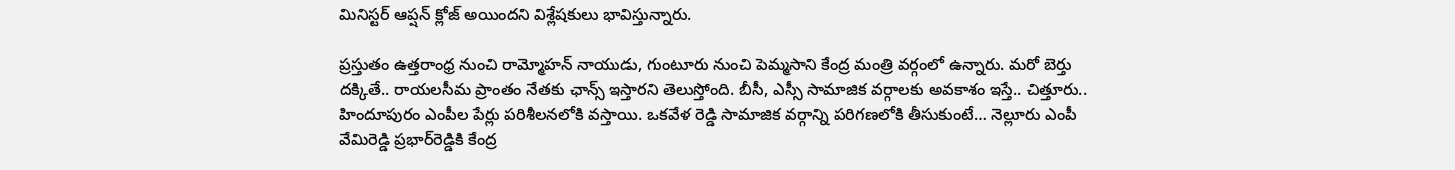మినిస్టర్ ఆప్షన్‌ క్లోజ్‌ అయిందని విశ్లేషకులు భావిస్తున్నారు.

ప్రస్తుతం ఉత్తరాంధ్ర నుంచి రామ్మోహన్ నాయుడు, గుంటూరు నుంచి పెమ్మసాని కేంద్ర మంత్రి వర్గంలో ఉన్నారు. మరో బెర్తు దక్కితే.. రాయలసీమ ప్రాంతం నేతకు ఛాన్స్‌ ఇస్తారని తెలుస్తోంది. బీసీ, ఎస్సీ సామాజిక వర్గాలకు అవకాశం ఇస్తే.. చిత్తూరు.. హిందూపురం ఎంపీల పేర్లు పరిశీలనలోకి వస్తాయి. ఒకవేళ రెడ్డి సామాజిక వర్గాన్ని పరిగణలోకి తీసుకుంటే… నెల్లూరు ఎంపీ వేమిరెడ్డి ప్రభార్‌రెడ్డికి కేంద్ర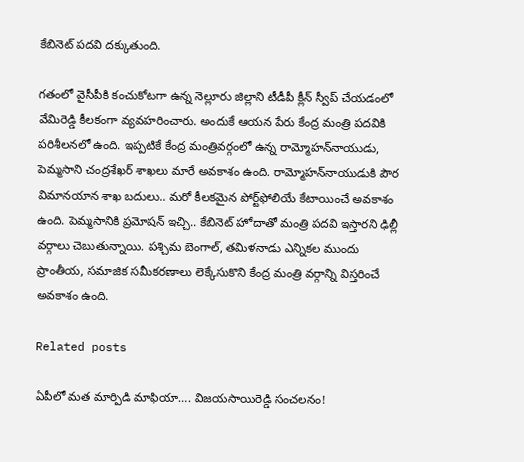కేబినెట్‌ పదవి దక్కుతుంది.

గతంలో వైసీపీకి కంచుకోటగా ఉన్న నెల్లూరు జిల్లాని టీడీపీ క్లీన్‌ స్వీప్‌ చేయడంలో వేమిరెడ్డి కీలకంగా వ్యవహరించారు. అందుకే ఆయన పేరు కేంద్ర మంత్రి పదవికి పరిశీలనలో ఉంది. ఇప్పటికే కేంద్ర మంత్రివర్గంలో ఉన్న రామ్మోహన్‌నాయుడు, పెమ్మసాని చంద్రశేఖర్‌ శాఖలు మారే అవకాశం ఉంది. రామ్మోహన్‌నాయుడుకి పౌర విమానయాన శాఖ బదులు.. మరో కీలకమైన పోర్ట్‌ఫోలియే కేటాయించే అవకాశం ఉంది. పెమ్మసానికి ప్రమోషన్‌ ఇచ్చి.. కేబినెట్‌ హోదాతో మంత్రి పదవి ఇస్తారని ఢిల్లీ వర్గాలు చెబుతున్నాయి. పశ్చిమ బెంగాల్, తమిళనాడు ఎన్నికల ముందు ప్రాంతీయ, సమాజిక సమీకరణాలు లెక్కేసుకొని కేంద్ర మంత్రి వర్గాన్ని విస్తరించే అవకాశం ఉంది.

Related posts

ఏపీలో మత మార్పిడి మాఫియా…. విజయసాయిరెడ్డి సంచలనం!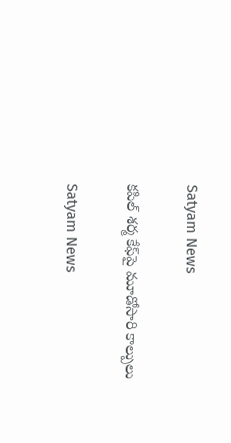Satyam News

కపిల్ శర్మ కేఫ్‌పై మూడోసారి కాల్పులు

Satyam News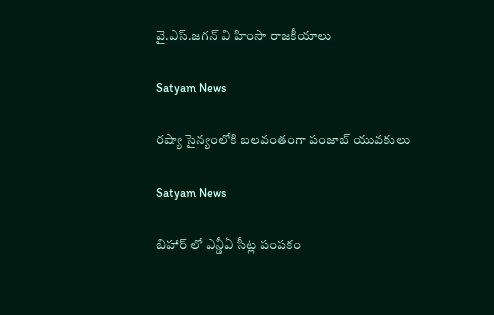వై.ఎస్.జ‌గ‌న్ వి హింసా రాజకీయాలు

Satyam News

రష్యా సైన్యంలోకి బలవంతంగా పంజాబ్ యువకులు

Satyam News

బిహార్ లో ఎన్డీఏ సీట్ల పంపకం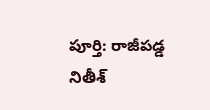పూర్తి: రాజీపడ్డ నితీశ్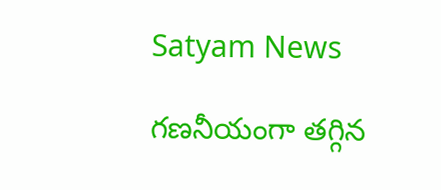Satyam News

గణనీయంగా తగ్గిన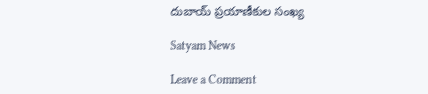దుబాయ్ ప్రయాణీకుల సంఖ్య

Satyam News

Leave a Comment